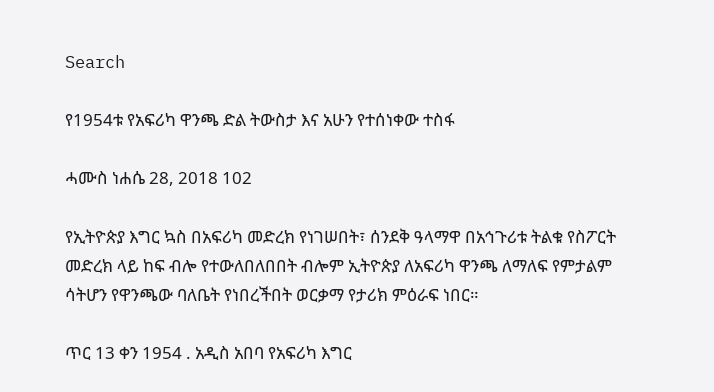Search

የ1954ቱ የአፍሪካ ዋንጫ ድል ትውስታ እና አሁን የተሰነቀው ተስፋ

ሓሙስ ነሐሴ 28, 2018 102

የኢትዮጵያ እግር ኳስ በአፍሪካ መድረክ የነገሠበት፣ ሰንደቅ ዓላማዋ በአኅጉሪቱ ትልቁ የስፖርት መድረክ ላይ ከፍ ብሎ የተውለበለበበት ብሎም ኢትዮጵያ ለአፍሪካ ዋንጫ ለማለፍ የምታልም ሳትሆን የዋንጫው ባለቤት የነበረችበት ወርቃማ የታሪክ ምዕራፍ ነበር።

ጥር 13 ቀን 1954 . አዲስ አበባ የአፍሪካ እግር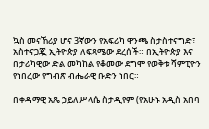ኳስ መናኸሪያ ሆና 3ኛውን የአፍሪካ ዋንጫ ስታስተናግድ፣ አስተናጋጇ ኢትዮጵያ ለፍጻሜው ደረሰች። በኢትዮጵያ እና በታሪካዊው ድል መካከል የቆመው ደግሞ የወቅቱ ሻምፒዮን የነበረው የግብጽ ብሔራዊ ቡድን ነበር።

በቀዳማዊ አጼ ኃይለሥላሴ ስታዲየም (የአሁኑ አዲስ አበባ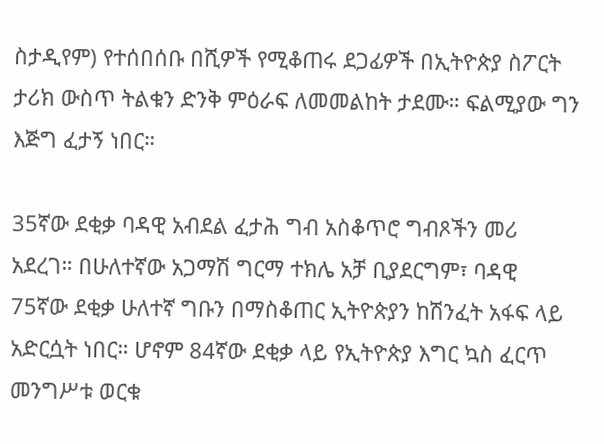ስታዲየም) የተሰበሰቡ በሺዎች የሚቆጠሩ ደጋፊዎች በኢትዮጵያ ስፖርት ታሪክ ውስጥ ትልቁን ድንቅ ምዕራፍ ለመመልከት ታደሙ። ፍልሚያው ግን እጅግ ፈታኝ ነበር።

35ኛው ደቂቃ ባዳዊ አብደል ፈታሕ ግብ አስቆጥሮ ግብጾችን መሪ አደረገ። በሁለተኛው አጋማሽ ግርማ ተክሌ አቻ ቢያደርግም፣ ባዳዊ 75ኛው ደቂቃ ሁለተኛ ግቡን በማስቆጠር ኢትዮጵያን ከሽንፈት አፋፍ ላይ አድርሷት ነበር። ሆኖም 84ኛው ደቂቃ ላይ የኢትዮጵያ እግር ኳስ ፈርጥ መንግሥቱ ወርቁ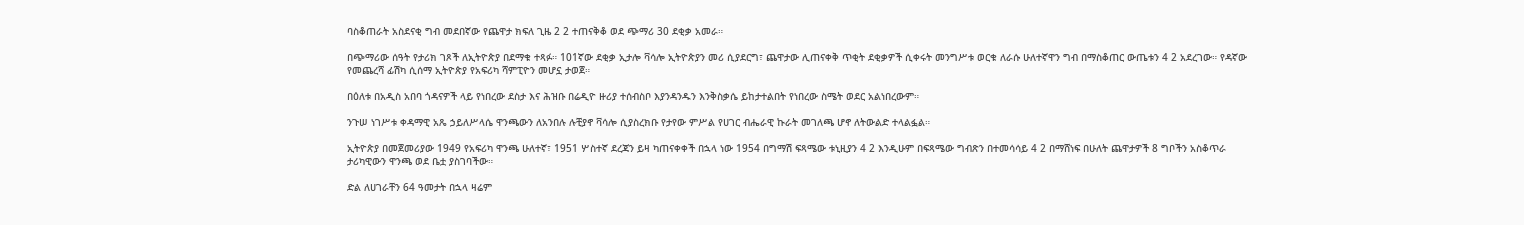ባስቆጠራት አስደናቂ ግብ መደበኛው የጨዋታ ክፍለ ጊዜ 2 2 ተጠናቅቆ ወደ ጭማሪ 30 ደቂቃ አመራ።

በጭማሪው ሰዓት የታሪክ ገጾች ለኢትዮጵያ በደማቁ ተጻፉ። 101ኛው ደቂቃ ኢታሎ ቫሳሎ ኢትዮጵያን መሪ ሲያደርግ፣ ጨዋታው ሊጠናቀቅ ጥቂት ደቂቃዎች ሲቀሩት መንግሥቱ ወርቁ ለራሱ ሁለተኛዋን ግብ በማስቆጠር ውጤቱን 4 2 አደረገው። የዳኛው የመጨረሻ ፊሽካ ሲሰማ ኢትዮጵያ የአፍሪካ ሻምፒዮን መሆኗ ታወጀ።

በዕለቱ በአዲስ አበባ ጎዳናዎች ላይ የነበረው ደስታ እና ሕዝቡ በሬዲዮ ዙሪያ ተሰብስቦ እያንዳንዱን እንቅስቃሴ ይከታተልበት የነበረው ስሜት ወደር አልነበረውም።

ንጉሠ ነገሥቱ ቀዳማዊ አጼ ኃይለሥላሴ ዋንጫውን ለአንበሉ ሉቺያኖ ቫሳሎ ሲያስረክቡ የታየው ምሥል የሀገር ብሔራዊ ኩራት መገለጫ ሆኖ ለትውልድ ተላልፏል።

ኢትዮጵያ በመጀመሪያው 1949 የአፍሪካ ዋንጫ ሁለተኛ፣ 1951 ሦስተኛ ደረጃን ይዛ ካጠናቀቀች በኋላ ነው 1954 በግማሽ ፍጻሜው ቱኒዚያን 4 2 እንዲሁም በፍጻሜው ግብጽን በተመሳሳይ 4 2 በማሸነፍ በሁለት ጨዋታዎች 8 ግቦችን አስቆጥራ ታሪካዊውን ዋንጫ ወደ ቤቷ ያስገባችው።

ድል ለሀገራቸን 64 ዓመታት በኋላ ዛሬም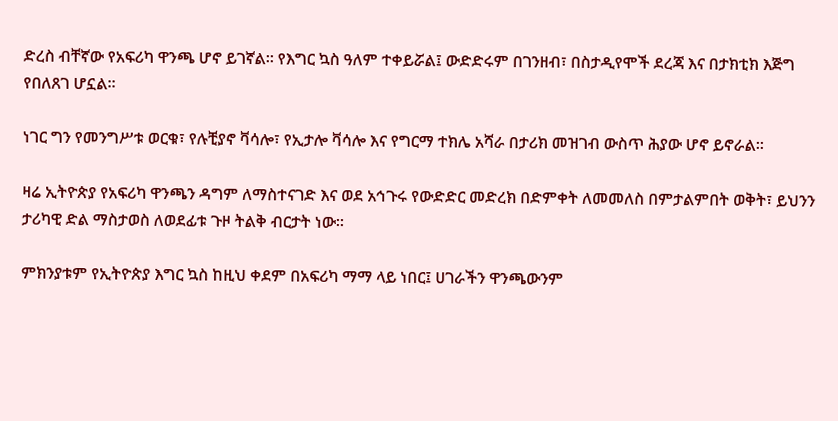ድረስ ብቸኛው የአፍሪካ ዋንጫ ሆኖ ይገኛል። የእግር ኳስ ዓለም ተቀይሯል፤ ውድድሩም በገንዘብ፣ በስታዲየሞች ደረጃ እና በታክቲክ እጅግ የበለጸገ ሆኗል።

ነገር ግን የመንግሥቱ ወርቁ፣ የሉቺያኖ ቫሳሎ፣ የኢታሎ ቫሳሎ እና የግርማ ተክሌ አሻራ በታሪክ መዝገብ ውስጥ ሕያው ሆኖ ይኖራል።

ዛሬ ኢትዮጵያ የአፍሪካ ዋንጫን ዳግም ለማስተናገድ እና ወደ አኅጉሩ የውድድር መድረክ በድምቀት ለመመለስ በምታልምበት ወቅት፣ ይህንን ታሪካዊ ድል ማስታወስ ለወደፊቱ ጉዞ ትልቅ ብርታት ነው።

ምክንያቱም የኢትዮጵያ እግር ኳስ ከዚህ ቀደም በአፍሪካ ማማ ላይ ነበር፤ ሀገራችን ዋንጫውንም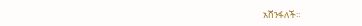አሸንፋለች።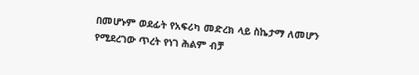በመሆኑም ወደፊት የአፍሪካ መድረክ ላይ ስኬታማ ለመሆን የሚደረገው ጥረት የነገ ሕልም ብቻ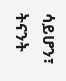ሳይሆን፣ ትናንት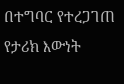በተግባር የተረጋገጠ የታሪክ እውነት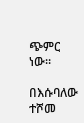ጭምር ነው።

በእሱባለው ተሾመ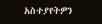አስተያየትዎን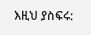እዚህ ያስፍሩ: